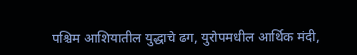पश्चिम आशियातील युद्धाचे ढग, युरोपमधील आर्थिक मंदी,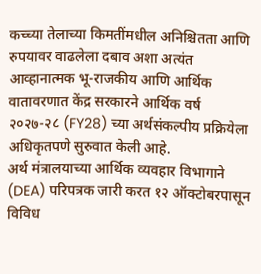कच्च्या तेलाच्या किमतींमधील अनिश्चितता आणि रुपयावर वाढलेला दबाव अशा अत्यंत आव्हानात्मक भू-राजकीय आणि आर्थिक वातावरणात केंद्र सरकारने आर्थिक वर्ष २०२७-२८ (FY28) च्या अर्थसंकल्पीय प्रक्रियेला अधिकृतपणे सुरुवात केली आहे.
अर्थ मंत्रालयाच्या आर्थिक व्यवहार विभागाने (DEA) परिपत्रक जारी करत १२ ऑक्टोबरपासून विविध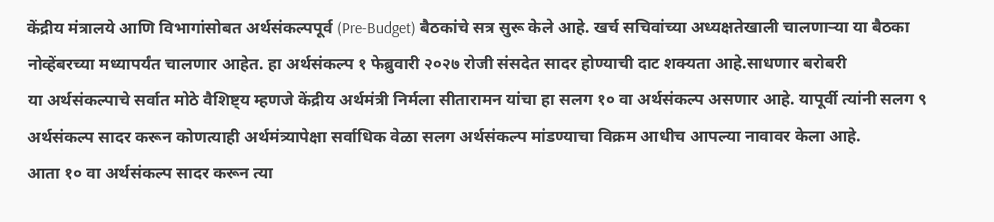केंद्रीय मंत्रालये आणि विभागांसोबत अर्थसंकल्पपूर्व (Pre-Budget) बैठकांचे सत्र सुरू केले आहे. खर्च सचिवांच्या अध्यक्षतेखाली चालणाऱ्या या बैठका नोव्हेंबरच्या मध्यापर्यंत चालणार आहेत. हा अर्थसंकल्प १ फेब्रुवारी २०२७ रोजी संसदेत सादर होण्याची दाट शक्यता आहे.साधणार बरोबरी
या अर्थसंकल्पाचे सर्वात मोठे वैशिष्ट्य म्हणजे केंद्रीय अर्थमंत्री निर्मला सीतारामन यांचा हा सलग १० वा अर्थसंकल्प असणार आहे. यापूर्वी त्यांनी सलग ९ अर्थसंकल्प सादर करून कोणत्याही अर्थमंत्र्यापेक्षा सर्वाधिक वेळा सलग अर्थसंकल्प मांडण्याचा विक्रम आधीच आपल्या नावावर केला आहे.
आता १० वा अर्थसंकल्प सादर करून त्या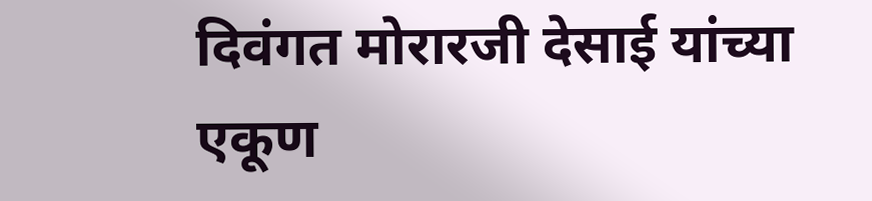दिवंगत मोरारजी देसाई यांच्या एकूण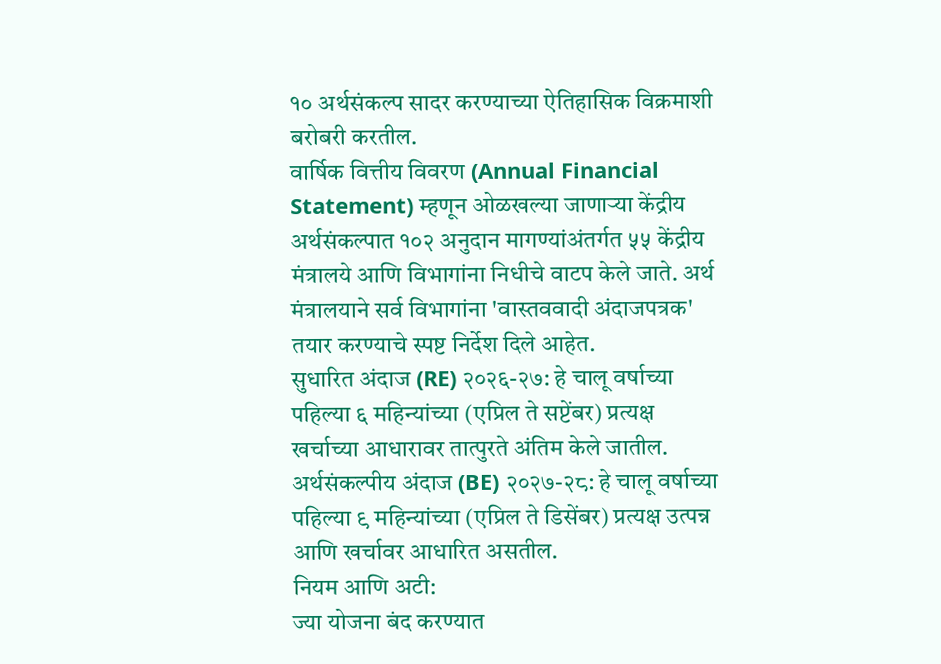१० अर्थसंकल्प सादर करण्याच्या ऐतिहासिक विक्रमाशी बरोबरी करतील.
वार्षिक वित्तीय विवरण (Annual Financial Statement) म्हणून ओळखल्या जाणाऱ्या केंद्रीय अर्थसंकल्पात १०२ अनुदान मागण्यांअंतर्गत ५५ केंद्रीय मंत्रालये आणि विभागांना निधीचे वाटप केले जाते. अर्थ मंत्रालयाने सर्व विभागांना 'वास्तववादी अंदाजपत्रक' तयार करण्याचे स्पष्ट निर्देश दिले आहेत.
सुधारित अंदाज (RE) २०२६-२७: हे चालू वर्षाच्या पहिल्या ६ महिन्यांच्या (एप्रिल ते सप्टेंबर) प्रत्यक्ष खर्चाच्या आधारावर तात्पुरते अंतिम केले जातील.
अर्थसंकल्पीय अंदाज (BE) २०२७-२८: हे चालू वर्षाच्या पहिल्या ९ महिन्यांच्या (एप्रिल ते डिसेंबर) प्रत्यक्ष उत्पन्न आणि खर्चावर आधारित असतील.
नियम आणि अटी:
ज्या योजना बंद करण्यात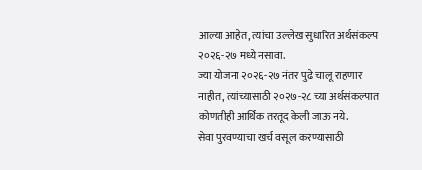आल्या आहेत, त्यांचा उल्लेख सुधारित अर्थसंकल्प २०२६-२७ मध्ये नसावा.
ज्या योजना २०२६-२७ नंतर पुढे चालू राहणार नाहीत, त्यांच्यासाठी २०२७-२८ च्या अर्थसंकल्पात कोणतीही आर्थिक तरतूद केली जाऊ नये.
सेवा पुरवण्याचा खर्च वसूल करण्यासाठी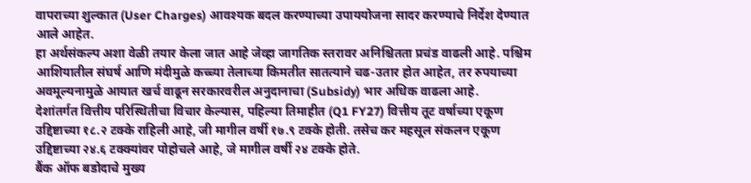वापराच्या शुल्कात (User Charges) आवश्यक बदल करण्याच्या उपाययोजना सादर करण्याचे निर्देश देण्यात आले आहेत.
हा अर्थसंकल्प अशा वेळी तयार केला जात आहे जेव्हा जागतिक स्तरावर अनिश्चितता प्रचंड वाढली आहे. पश्चिम आशियातील संघर्ष आणि मंदीमुळे कच्च्या तेलाच्या किमतीत सातत्याने चढ-उतार होत आहेत, तर रुपयाच्या अवमूल्यनामुळे आयात खर्च वाढून सरकारवरील अनुदानाचा (Subsidy) भार अधिक वाढला आहे.
देशांतर्गत वित्तीय परिस्थितीचा विचार केल्यास, पहिल्या तिमाहीत (Q1 FY27) वित्तीय तूट वर्षाच्या एकूण उद्दिष्टाच्या १८.२ टक्के राहिली आहे, जी मागील वर्षी १७.९ टक्के होती. तसेच कर महसूल संकलन एकूण उद्दिष्टाच्या २४.६ टक्क्यांवर पोहोचले आहे, जे मागील वर्षी २४ टक्के होते.
बैंक ऑफ बडोदाचे मुख्य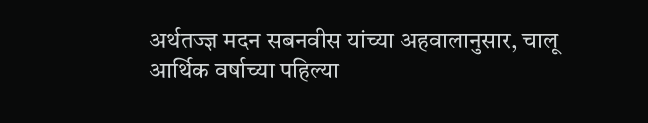अर्थतज्ज्ञ मदन सबनवीस यांच्या अहवालानुसार, चालू आर्थिक वर्षाच्या पहिल्या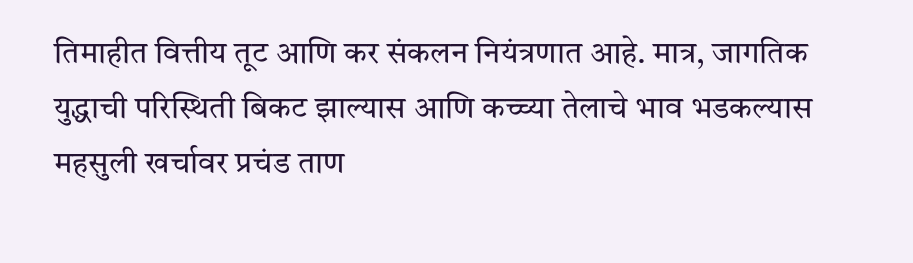तिमाहीत वित्तीय तूट आणि कर संकलन नियंत्रणात आहे. मात्र, जागतिक युद्धाची परिस्थिती बिकट झाल्यास आणि कच्च्या तेलाचे भाव भडकल्यास महसुली खर्चावर प्रचंड ताण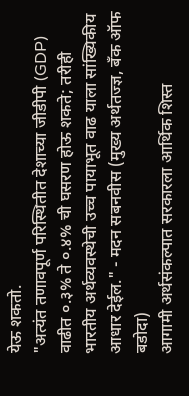येऊ शकतो.
"अत्यंत तणावपूर्ण परिस्थितीत देशाच्या जीडीपी (GDP) वाढीत ०.३% ते ०.४% ची घसरण होऊ शकते; तरीही भारतीय अर्थव्यवस्थेची उच्च पायाभूत वाढ याला सांख्यिकीय आधार देईल." - मदन सबनवीस (मुख्य अर्थतज्ज्ञ, बँक ऑफ बडोदा)
आगामी अर्थसंकल्पात सरकारला आर्थिक शिस्त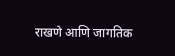राखणे आणि जागतिक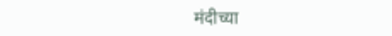मंदीच्या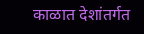काळात देशांतर्गत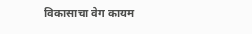विकासाचा वेग कायम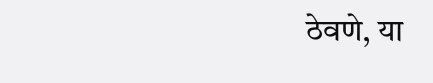ठेवणे, या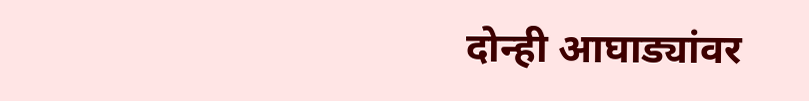दोन्ही आघाड्यांवर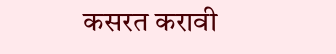कसरत करावी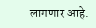लागणार आहे.